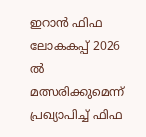ഇറാൻ ഫിഫ ലോകകപ്പ് 2026 ൽ മത്സരിക്കുമെന്ന് പ്രഖ്യാപിച്ച് ഫിഫ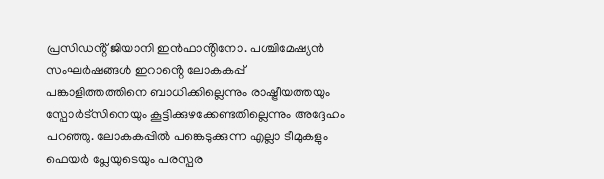പ്രസിഡൻ്റ് ജിയാനി ഇൻഫാൻ്റിനോ. പശ്ചിമേഷ്യൻ സംഘർഷങ്ങൾ ഇറാൻ്റെ ലോകകപ്പ് പങ്കാളിത്തത്തിനെ ബാധിക്കില്ലെന്നും രാഷ്ട്രീയത്തയും സ്പോർട്സിനെയും കൂട്ടിക്കുഴക്കേണ്ടതില്ലെന്നും അദ്ദേഹം പറഞ്ഞു. ലോകകപ്പിൽ പങ്കെടുക്കുന്ന എല്ലാ ടീമുകളും ഫെയർ പ്ലേയുടെയും പരസ്പര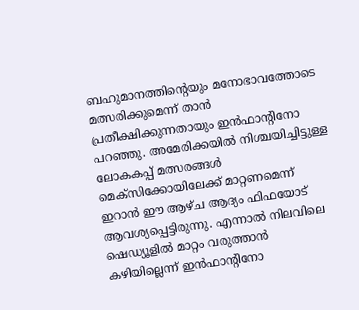ബഹുമാനത്തിന്റെയും മനോഭാവത്തോടെ മത്സരിക്കുമെന്ന് താൻ പ്രതീക്ഷിക്കുന്നതായും ഇൻഫാന്റിനോ പറഞ്ഞു. അമേരിക്കയിൽ നിശ്ചയിച്ചിട്ടുള്ള ലോകകപ്പ് മത്സരങ്ങൾ മെക്സിക്കോയിലേക്ക് മാറ്റണമെന്ന് ഇറാൻ ഈ ആഴ്ച ആദ്യം ഫിഫയോട് ആവശ്യപ്പെട്ടിരുന്നു. എന്നാൽ നിലവിലെ ഷെഡ്യൂളിൽ മാറ്റം വരുത്താൻ കഴിയില്ലെന്ന് ഇൻഫാന്റിനോ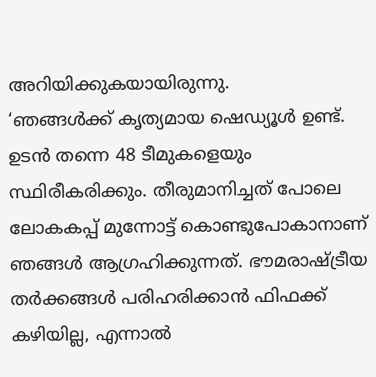അറിയിക്കുകയായിരുന്നു.
‘ഞങ്ങൾക്ക് കൃത്യമായ ഷെഡ്യൂൾ ഉണ്ട്. ഉടൻ തന്നെ 48 ടീമുകളെയും സ്ഥിരീകരിക്കും. തീരുമാനിച്ചത് പോലെ ലോകകപ്പ് മുന്നോട്ട് കൊണ്ടുപോകാനാണ് ഞങ്ങൾ ആഗ്രഹിക്കുന്നത്. ഭൗമരാഷ്ട്രീയ തർക്കങ്ങൾ പരിഹരിക്കാൻ ഫിഫക്ക് കഴിയില്ല, എന്നാൽ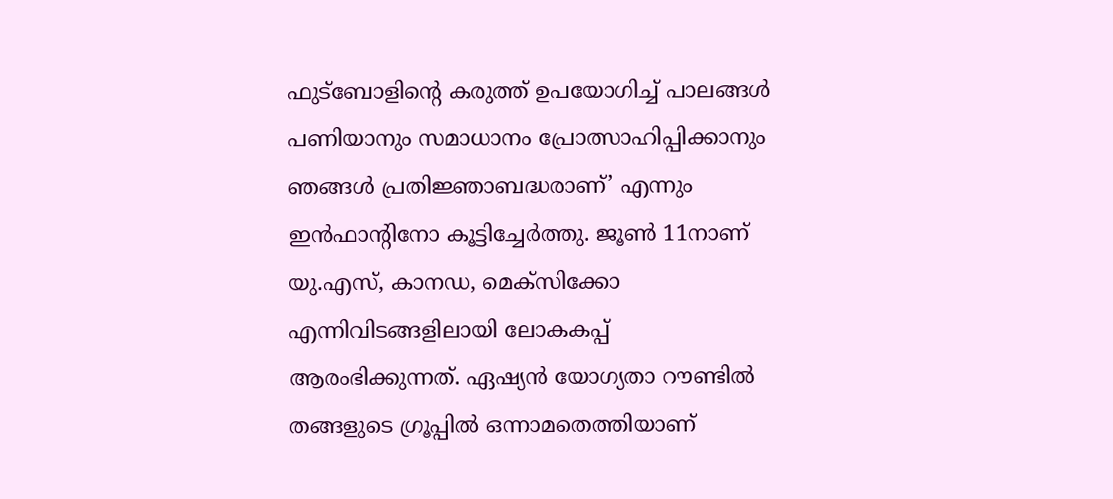ഫുട്ബോളിന്റെ കരുത്ത് ഉപയോഗിച്ച് പാലങ്ങൾ പണിയാനും സമാധാനം പ്രോത്സാഹിപ്പിക്കാനും ഞങ്ങൾ പ്രതിജ്ഞാബദ്ധരാണ്’ എന്നും ഇൻഫാന്റിനോ കൂട്ടിച്ചേർത്തു. ജൂൺ 11നാണ് യു.എസ്, കാനഡ, മെക്സിക്കോ എന്നിവിടങ്ങളിലായി ലോകകപ്പ് ആരംഭിക്കുന്നത്. ഏഷ്യൻ യോഗ്യതാ റൗണ്ടിൽ തങ്ങളുടെ ഗ്രൂപ്പിൽ ഒന്നാമതെത്തിയാണ്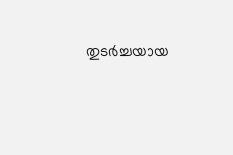തുടർച്ചയായ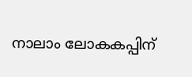നാലാം ലോകകപ്പിന്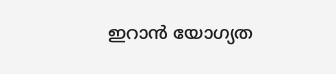ഇറാൻ യോഗ്യത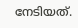നേടിയത്.